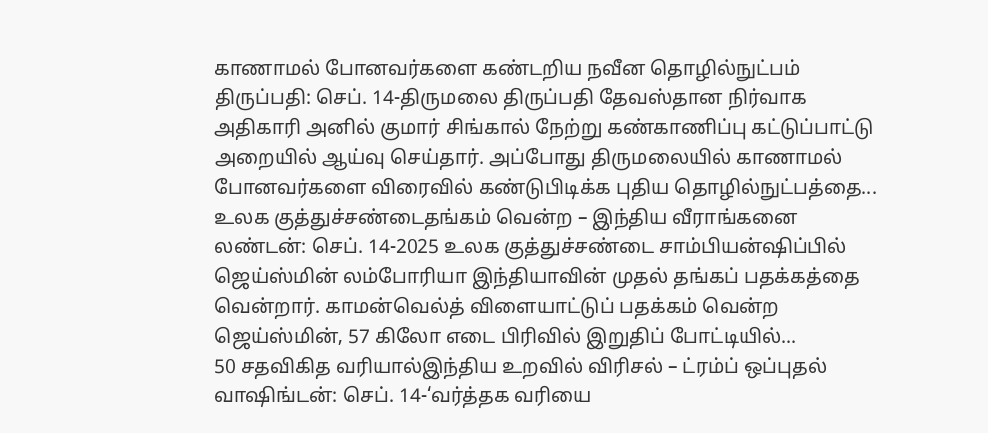காணாமல் போனவர்களை கண்டறிய நவீன தொழில்நுட்பம்
திருப்பதி: செப். 14-திருமலை திருப்பதி தேவஸ்தான நிர்வாக அதிகாரி அனில் குமார் சிங்கால் நேற்று கண்காணிப்பு கட்டுப்பாட்டு அறையில் ஆய்வு செய்தார். அப்போது திருமலையில் காணாமல் போனவர்களை விரைவில் கண்டுபிடிக்க புதிய தொழில்நுட்பத்தை...
உலக குத்துச்சண்டைதங்கம் வென்ற – இந்திய வீராங்கனை
லண்டன்: செப். 14-2025 உலக குத்துச்சண்டை சாம்பியன்ஷிப்பில் ஜெய்ஸ்மின் லம்போரியா இந்தியாவின் முதல் தங்கப் பதக்கத்தை வென்றார். காமன்வெல்த் விளையாட்டுப் பதக்கம் வென்ற ஜெய்ஸ்மின், 57 கிலோ எடை பிரிவில் இறுதிப் போட்டியில்...
50 சதவிகித வரியால்இந்திய உறவில் விரிசல் – ட்ரம்ப் ஒப்புதல்
வாஷிங்டன்: செப். 14-‘வர்த்தக வரியை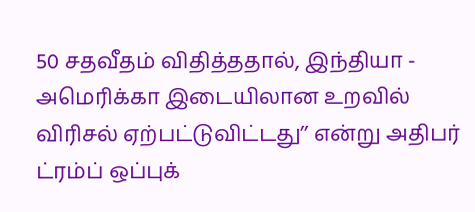50 சதவீதம் விதித்ததால், இந்தியா - அமெரிக்கா இடையிலான உறவில் விரிசல் ஏற்பட்டுவிட்டது’’ என்று அதிபர் ட்ரம்ப் ஒப்புக்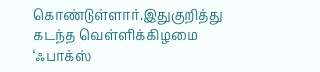கொண்டுள்ளார்.இதுகுறித்து கடந்த வெள்ளிக்கிழமை ‘ஃபாக்ஸ்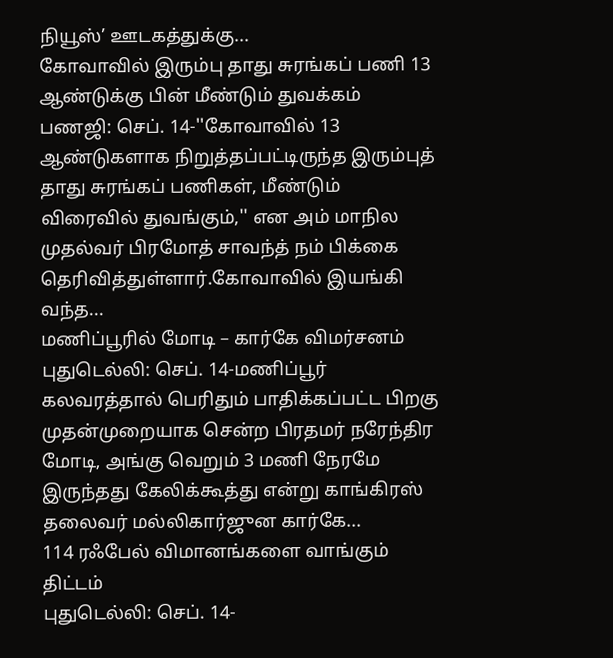நியூஸ்’ ஊடகத்துக்கு...
கோவாவில் இரும்பு தாது சுரங்கப் பணி 13 ஆண்டுக்கு பின் மீண்டும் துவக்கம்
பணஜி: செப். 14-''கோவாவில் 13 ஆண்டுகளாக நிறுத்தப்பட்டிருந்த இரும்புத் தாது சுரங்கப் பணிகள், மீண்டும் விரைவில் துவங்கும்,'' என அம் மாநில முதல்வர் பிரமோத் சாவந்த் நம் பிக்கை தெரிவித்துள்ளார்.கோவாவில் இயங்கி வந்த...
மணிப்பூரில் மோடி – கார்கே விமர்சனம்
புதுடெல்லி: செப். 14-மணிப்பூர் கலவரத்தால் பெரிதும் பாதிக்கப்பட்ட பிறகு முதன்முறையாக சென்ற பிரதமர் நரேந்திர மோடி, அங்கு வெறும் 3 மணி நேரமே இருந்தது கேலிக்கூத்து என்று காங்கிரஸ் தலைவர் மல்லிகார்ஜுன கார்கே...
114 ரஃபேல் விமானங்களை வாங்கும் திட்டம்
புதுடெல்லி: செப். 14-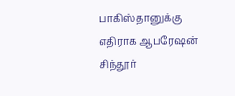பாகிஸ்தானுக்கு எதிராக ஆபரேஷன் சிந்தூர்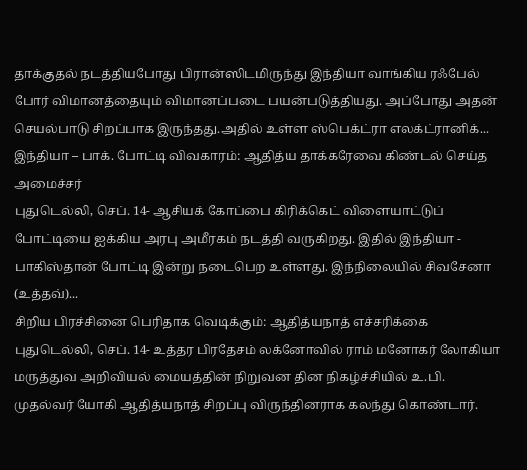தாக்குதல் நடத்தியபோது பிரான்ஸிடமிருந்து இந்தியா வாங்கிய ரஃபேல் போர் விமானத்தையும் விமானப்படை பயன்படுத்தியது. அப்போது அதன் செயல்பாடு சிறப்பாக இருந்தது.அதில் உள்ள ஸ்பெக்ட்ரா எலக்ட்ரானிக்...
இந்தியா – பாக். போட்டி விவகாரம்: ஆதித்ய தாக்கரேவை கிண்டல் செய்த அமைச்சர்
புதுடெல்லி, செப். 14- ஆசியக் கோப்பை கிரிக்கெட் விளையாட்டுப் போட்டியை ஐக்கிய அரபு அமீரகம் நடத்தி வருகிறது. இதில் இந்தியா - பாகிஸ்தான் போட்டி இன்று நடைபெற உள்ளது. இந்நிலையில் சிவசேனா (உத்தவ்)...
சிறிய பிரச்சினை பெரிதாக வெடிக்கும்: ஆதித்யநாத் எச்சரிக்கை
புதுடெல்லி, செப். 14- உத்தர பிரதேசம் லக்னோவில் ராம் மனோகர் லோகியா மருத்துவ அறிவியல் மையத்தின் நிறுவன தின நிகழ்ச்சியில் உ.பி. முதல்வர் யோகி ஆதித்யநாத் சிறப்பு விருந்தினராக கலந்து கொண்டார்.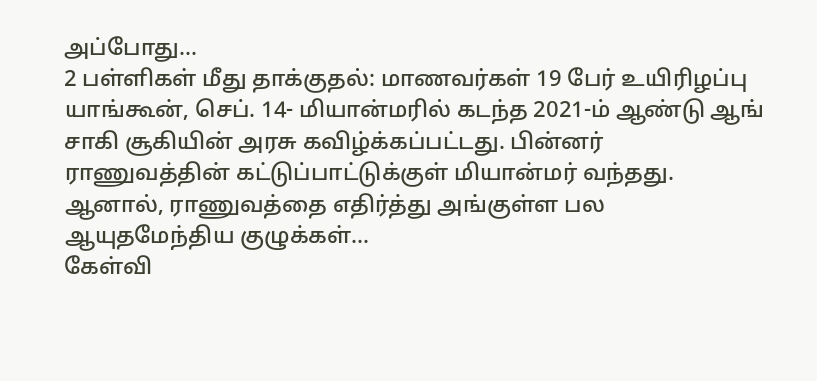அப்போது...
2 பள்ளிகள் மீது தாக்குதல்: மாணவர்கள் 19 பேர் உயிரிழப்பு
யாங்கூன், செப். 14- மியான்மரில் கடந்த 2021-ம் ஆண்டு ஆங் சாகி சூகியின் அரசு கவிழ்க்கப்பட்டது. பின்னர் ராணுவத்தின் கட்டுப்பாட்டுக்குள் மியான்மர் வந்தது. ஆனால், ராணுவத்தை எதிர்த்து அங்குள்ள பல ஆயுதமேந்திய குழுக்கள்...
கேள்வி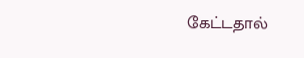கேட்டதால்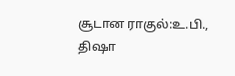சூடான ராகுல்:உ.பி., திஷா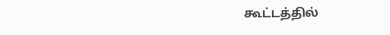கூட்டத்தில்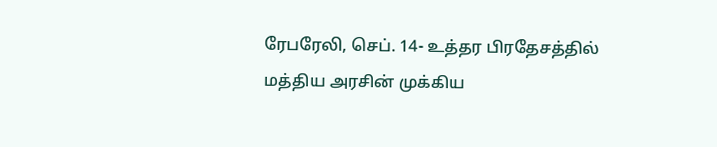ரேபரேலி, செப். 14- உத்தர பிரதேசத்தில் மத்திய அரசின் முக்கிய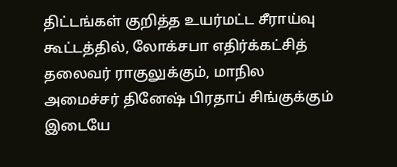திட்டங்கள் குறித்த உயர்மட்ட சீராய்வு கூட்டத்தில், லோக்சபா எதிர்க்கட்சித் தலைவர் ராகுலுக்கும், மாநில அமைச்சர் தினேஷ் பிரதாப் சிங்குக்கும் இடையே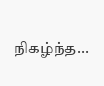நிகழ்ந்த...